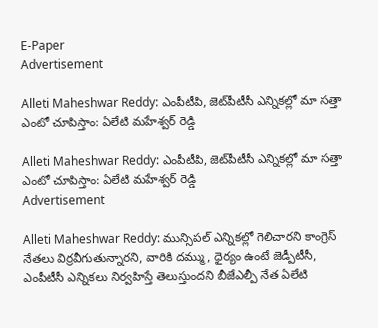E-Paper
Advertisement

Alleti Maheshwar Reddy: ఎంపీటీపి, జెట్‌పీటీసీ ఎన్నికల్లో మా సత్తా ఎంటో చూపిస్తాం: ఏలేటి మహేశ్వర్ రెడ్డి

Alleti Maheshwar Reddy: ఎంపీటీపి, జెట్‌పీటీసీ ఎన్నికల్లో మా సత్తా ఎంటో చూపిస్తాం: ఏలేటి మహేశ్వర్ రెడ్డి
Advertisement

Alleti Maheshwar Reddy: మున్సిపల్ ఎన్నికల్లో గెలిచారని కాంగ్రెస్ నేతలు విర్రవీగుతున్నారని, వారికి దమ్ము, ధైర్యం ఉంటే జెడ్పీటీసీ, ఎంపీటీసీ ఎన్నికలు నిర్వహిస్తే తెలుస్తుందని బీజేఎల్పీ నేత ఏలేటి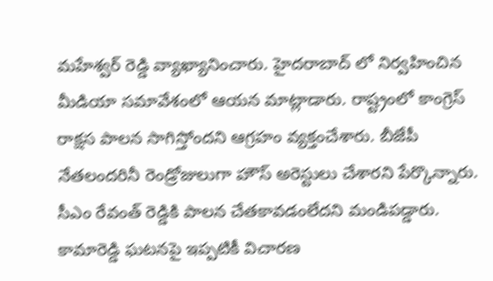మహేశ్వర్ రెడ్డి వ్యాఖ్యానించారు. హైదరాబాద్ లో నిర్వహించిన మీడియా సమావేశంలో ఆయన మాట్లాడారు. రాష్ట్రంలో కాంగ్రెస్ రాక్షస పాలన సాగిస్తోందని ఆగ్రహం వ్యక్తంచేశారు. బీజేపీ నేతలందరినీ రెండ్రోజులుగా హౌస్ అరెస్టులు చేశారని పేర్కొన్నారు. సీఎం రేవంత్ రెడ్డికి పాలన చేతకావడంలేదని మండిపడ్డారు. కామారెడ్డి ఘటనపై ఇప్పటికీ విచారణ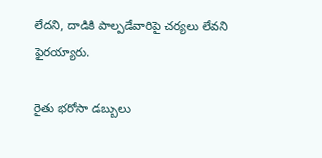లేదని, దాడికి పాల్పడేవారిపై చర్యలు లేవని ఫైరయ్యారు.

రైతు భరోసా డబ్బులు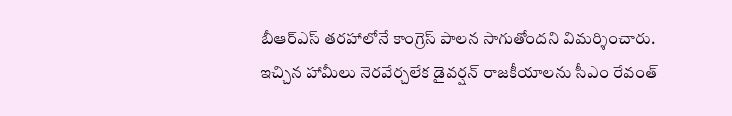బీఆర్ఎస్ తరహాలోనే కాంగ్రెస్ పాలన సాగుతోందని విమర్శించారు. ఇచ్చిన హామీలు నెరవేర్చలేక డైవర్షన్ రాజకీయాలను సీఎం రేవంత్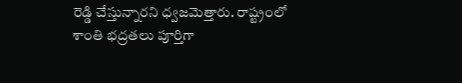రెడ్డి చేస్తున్నారని ధ్వజమెత్తారు. రాష్ట్రంలో శాంతి భద్రతలు పూర్తిగా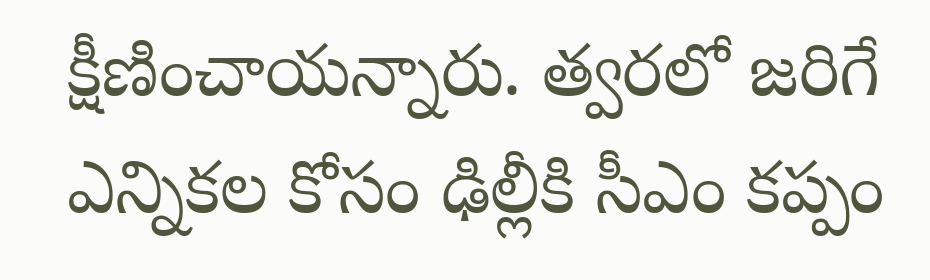క్షీణించాయన్నారు. త్వరలో జరిగే ఎన్నికల కోసం ఢిల్లీకి సీఎం కప్పం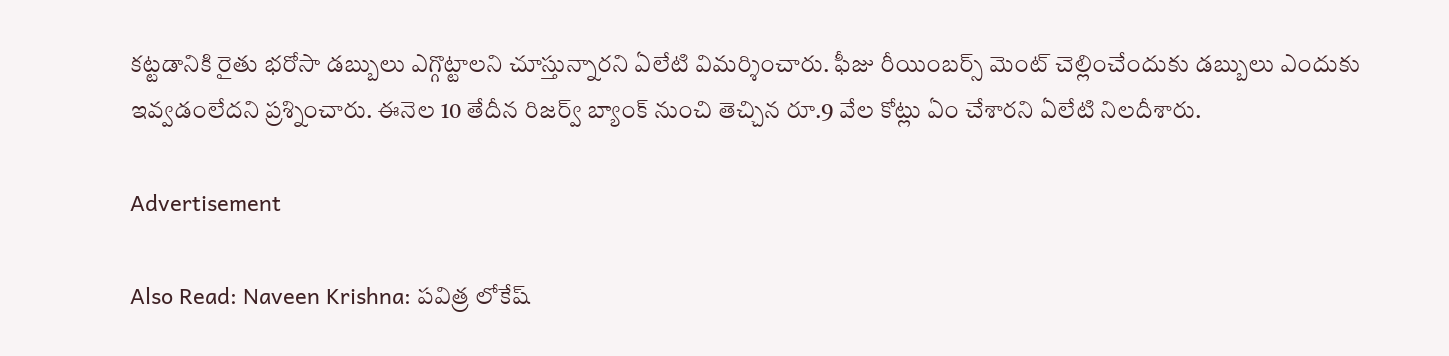కట్టడానికి రైతు భరోసా డబ్బులు ఎగ్గొట్టాలని చూస్తున్నారని ఏలేటి విమర్శించారు. ఫీజు రీయింబర్స్ మెంట్ చెల్లించేందుకు డబ్బులు ఎందుకు ఇవ్వడంలేదని ప్రశ్నించారు. ఈనెల 10 తేదీన రిజర్వ్ బ్యాంక్ నుంచి తెచ్చిన రూ.9 వేల కోట్లు ఏం చేశారని ఏలేటి నిలదీశారు.

Advertisement

Also Read: Naveen Krishna: పవిత్ర లోకేష్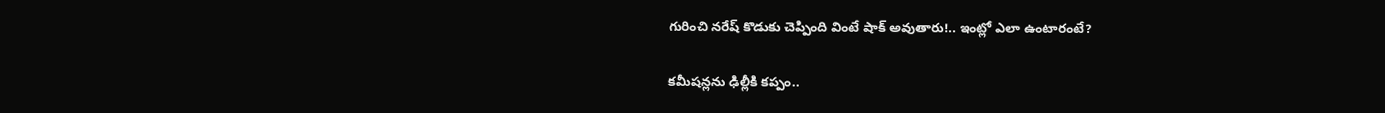గురించి నరేష్ కొడుకు చెప్పింది వింటే షాక్ అవుతారు!.. ఇంట్లో ఎలా ఉంటారంటే?

కమీషన్లను ఢిల్లీకి కప్పం..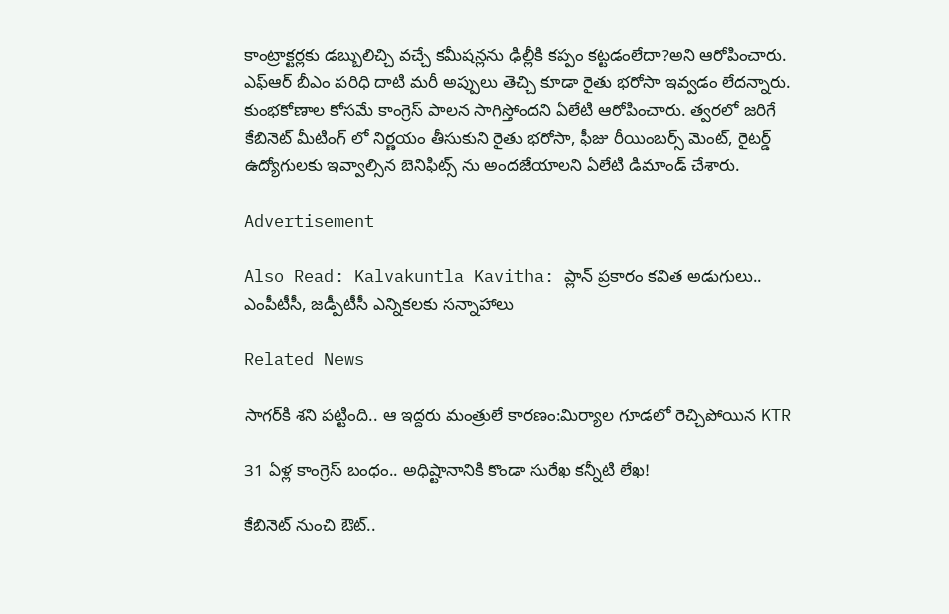కాంట్రాక్టర్లకు డబ్బులిచ్చి వచ్చే కమీషన్లను ఢిల్లీకి కప్పం కట్టడంలేదా?అని ఆరోపించారు. ఎఫ్ఆర్ బీఎం పరిధి దాటి మరీ అప్పులు తెచ్చి కూడా రైతు భరోసా ఇవ్వడం లేదన్నారు. కుంభకోణాల కోసమే కాంగ్రెస్ పాలన సాగిస్తోందని ఏలేటి ఆరోపించారు. త్వరలో జరిగే కేబినెట్ మీటింగ్ లో నిర్ణయం తీసుకుని రైతు భరోసా, ఫీజు రీయింబర్స్ మెంట్, రైటర్డ్ ఉద్యోగులకు ఇవ్వాల్సిన బెనిఫిట్స్ ను అందజేయాలని ఏలేటి డిమాండ్ చేశారు.

Advertisement

Also Read: Kalvakuntla Kavitha: ప్లాన్ ప్రకారం కవిత అడుగులు.. ఎంపీటీసీ, జడ్పీటీసీ ఎన్నికలకు సన్నాహాలు

Related News

సాగర్‌కి శని పట్టింది.. ఆ ఇద్దరు మంత్రులే కారణం:మిర్యాల గూడలో రెచ్చిపోయిన KTR

31 ఏళ్ల కాంగ్రెస్ బంధం.. అధిష్టానానికి కొండా సురేఖ కన్నీటి లేఖ!

కేబినెట్ నుంచి ఔట్..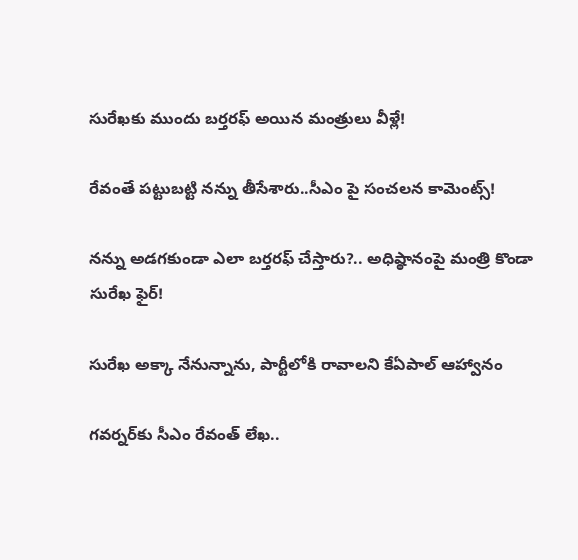సురేఖకు ముందు బర్తరఫ్ అయిన మంత్రులు వీళ్లే!

రేవంతే పట్టుబట్టి నన్ను తీసేశారు..సీఎం పై సంచలన కామెంట్స్!

నన్ను అడగకుండా ఎలా బర్తరఫ్ చేస్తారు?.. అధిష్ఠానంపై మంత్రి కొండా సురేఖ ఫైర్!

సురేఖ అక్కా నేనున్నాను, పార్టీలోకి రావాలని కేఏపాల్ ఆహ్వానం

గవర్నర్‌కు సీఎం రేవంత్ లేఖ..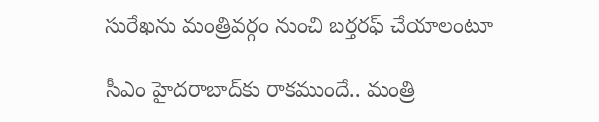సురేఖను మంత్రివర్గం నుంచి బర్తరఫ్‌ చేయాలంటూ

సీఎం హైదరాబాద్‌కు రాకముందే.. మంత్రి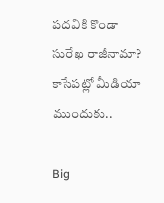పదవికి కొండా సురేఖ రాజీనామా? కాసేపట్లో మీడియా ముందుకు..

Big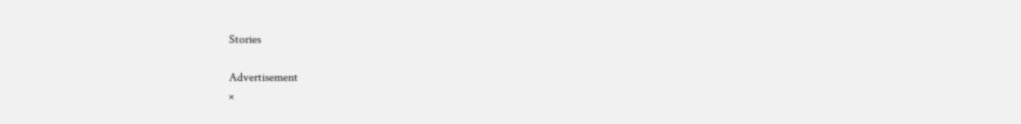Stories

Advertisement
×